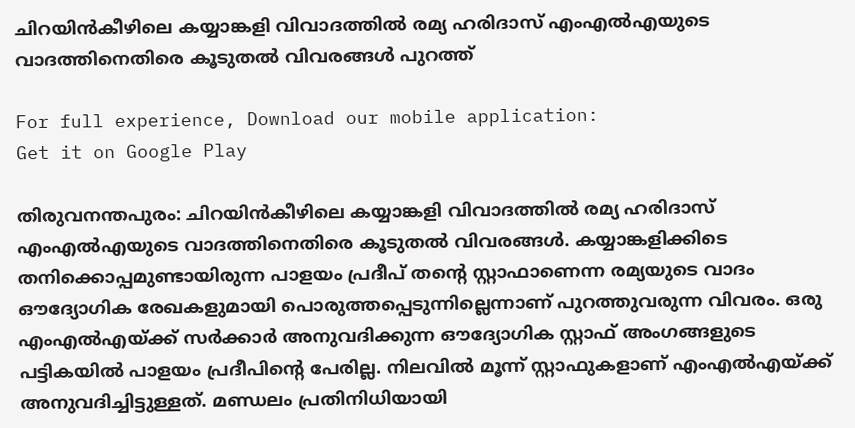ചിറയിൻകീഴിലെ കയ്യാങ്കളി വിവാദത്തിൽ രമ്യ ഹരിദാസ് എംഎൽഎയുടെ വാദത്തിനെതിരെ കൂടുതൽ വിവരങ്ങൾ പുറത്ത്

For full experience, Download our mobile application:
Get it on Google Play

തിരുവനന്തപുരം: ചിറയിൻകീഴിലെ കയ്യാങ്കളി വിവാദത്തിൽ രമ്യ ഹരിദാസ് എംഎൽഎയുടെ വാദത്തിനെതിരെ കൂടുതൽ വിവരങ്ങൾ. കയ്യാങ്കളിക്കിടെ തനിക്കൊപ്പമുണ്ടായിരുന്ന പാളയം പ്രദീപ് തന്റെ സ്റ്റാഫാണെന്ന രമ്യയുടെ വാദം ഔദ്യോഗിക രേഖകളുമായി പൊരുത്തപ്പെടുന്നില്ലെന്നാണ് പുറത്തുവരുന്ന വിവരം. ഒരു എംഎൽഎയ്ക്ക് സർക്കാർ അനുവദിക്കുന്ന ഔദ്യോഗിക സ്റ്റാഫ് അംഗങ്ങളുടെ പട്ടികയിൽ പാളയം പ്രദീപിന്റെ പേരില്ല. നിലവിൽ മൂന്ന് സ്റ്റാഫുകളാണ് എംഎൽഎയ്ക്ക് അനുവദിച്ചിട്ടുള്ളത്. മണ്ഡലം പ്രതിനിധിയായി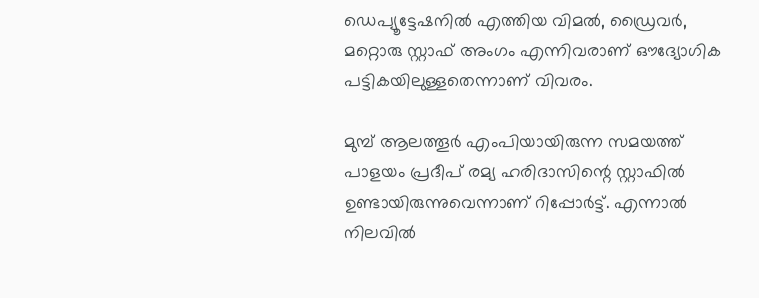ഡെപ്യൂട്ടേഷനിൽ എത്തിയ വിമൽ, ഡ്രൈവർ, മറ്റൊരു സ്റ്റാഫ് അംഗം എന്നിവരാണ് ഔദ്യോഗിക പട്ടികയിലുള്ളതെന്നാണ് വിവരം.

മുമ്പ് ആലത്തൂർ എംപിയായിരുന്ന സമയത്ത് പാളയം പ്രദീപ് രമ്യ ഹരിദാസിന്റെ സ്റ്റാഫിൽ ഉണ്ടായിരുന്നുവെന്നാണ് റിപ്പോർട്ട്. എന്നാൽ നിലവിൽ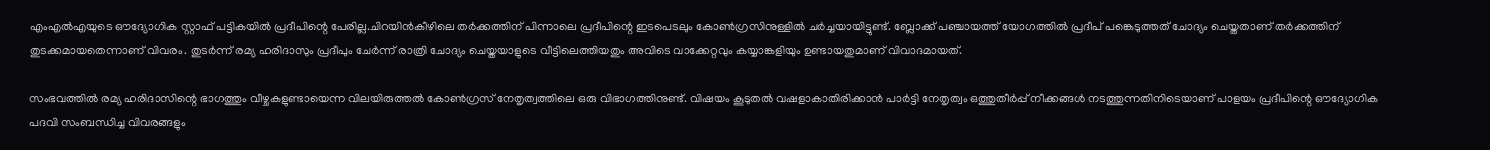എംഎൽഎയുടെ ഔദ്യോഗിക സ്റ്റാഫ് പട്ടികയിൽ പ്രദീപിന്റെ പേരില്ല.ചിറയിൻകീഴിലെ തർക്കത്തിന് പിന്നാലെ പ്രദീപിന്റെ ഇടപെടലും കോൺഗ്രസിനുള്ളിൽ ചർച്ചയായിട്ടുണ്ട്. ബ്ലോക്ക് പഞ്ചായത്ത് യോഗത്തിൽ പ്രദീപ് പങ്കെടുത്തത് ചോദ്യം ചെയ്തതാണ് തർക്കത്തിന് തുടക്കമായതെന്നാണ് വിവരം. തുടർന്ന് രമ്യ ഹരിദാസും പ്രദീപും ചേർന്ന് രാത്രി ചോദ്യം ചെയ്തയാളുടെ വീട്ടിലെത്തിയതും അവിടെ വാക്കേറ്റവും കയ്യാങ്കളിയും ഉണ്ടായതുമാണ് വിവാദമായത്.

സംഭവത്തിൽ രമ്യ ഹരിദാസിന്റെ ഭാഗത്തും വീഴ്ചകളുണ്ടായെന്ന വിലയിരുത്തൽ കോൺഗ്രസ് നേതൃത്വത്തിലെ ഒരു വിഭാഗത്തിനുണ്ട്. വിഷയം കൂടുതൽ വഷളാകാതിരിക്കാൻ പാർട്ടി നേതൃത്വം ഒത്തുതീർപ്പ് നീക്കങ്ങൾ നടത്തുന്നതിനിടെയാണ് പാളയം പ്രദീപിന്റെ ഔദ്യോഗിക പദവി സംബന്ധിച്ച വിവരങ്ങളും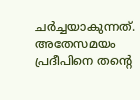ചർച്ചയാകുന്നത്. അതേസമയം പ്രദീപിനെ തന്റെ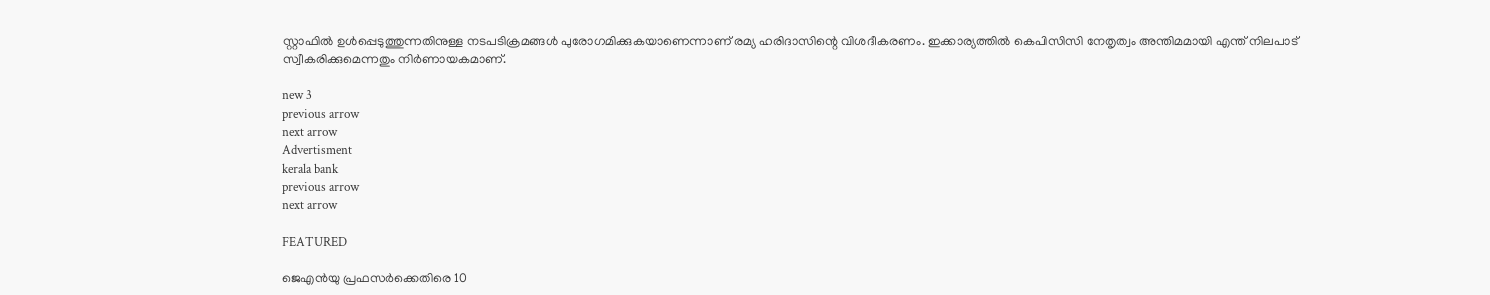സ്റ്റാഫിൽ ഉൾപ്പെടുത്തുന്നതിനുള്ള നടപടിക്രമങ്ങൾ പുരോഗമിക്കുകയാണെന്നാണ് രമ്യ ഹരിദാസിന്റെ വിശദീകരണം. ഇക്കാര്യത്തിൽ കെപിസിസി നേതൃത്വം അന്തിമമായി എന്ത് നിലപാട് സ്വീകരിക്കുമെന്നതും നിർണായകമാണ്.

new 3
previous arrow
next arrow
Advertisment
kerala bank
previous arrow
next arrow

FEATURED

ജെഎന്‍യു പ്രഫസര്‍ക്കെതിരെ 10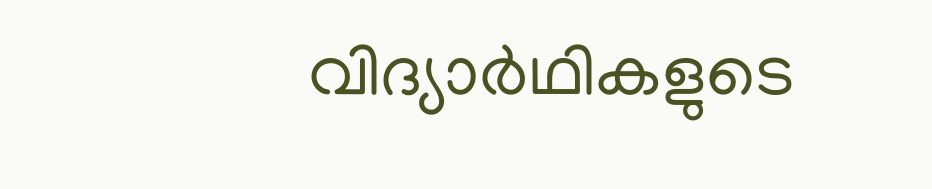വിദ്യാര്‍ഥികളുടെ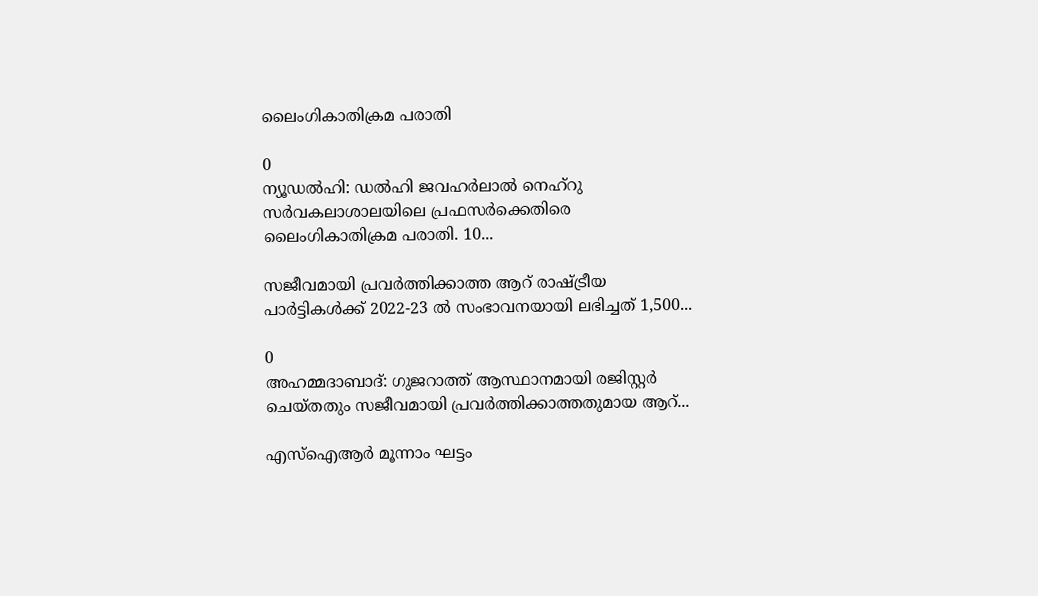ലൈംഗികാതിക്രമ പരാതി

0
ന്യൂഡല്‍ഹി: ഡല്‍ഹി ജവഹര്‍ലാല്‍ നെഹ്‌റു സര്‍വകലാശാലയിലെ പ്രഫസര്‍ക്കെതിരെ ലൈംഗികാതിക്രമ പരാതി. 10...

സജീവമായി പ്രവർത്തിക്കാത്ത ആറ് രാഷ്ട്രീയ പാർട്ടികൾക്ക് 2022-23 ൽ സംഭാവനയായി ലഭിച്ചത് 1,500...

0
അഹമ്മദാബാദ്: ഗുജറാത്ത് ആസ്ഥാനമായി രജിസ്റ്റർ ചെയ്തതും സജീവമായി പ്രവർത്തിക്കാത്തതുമായ ആറ്...

എസ്ഐആർ മൂന്നാം ഘട്ടം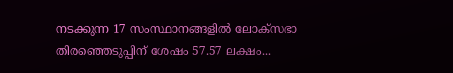നടക്കുന്ന 17 സംസ്ഥാനങ്ങളിൽ ലോക്സഭാ തിരഞ്ഞെടുപ്പിന് ശേഷം 57.57 ലക്ഷം...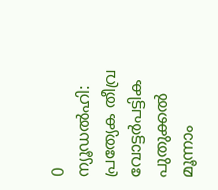0
ന്യൂഡൽഹി: പ്രത്യേക തീവ്ര വോട്ടർപട്ടിക പുതുക്കൽ മൂന്നാം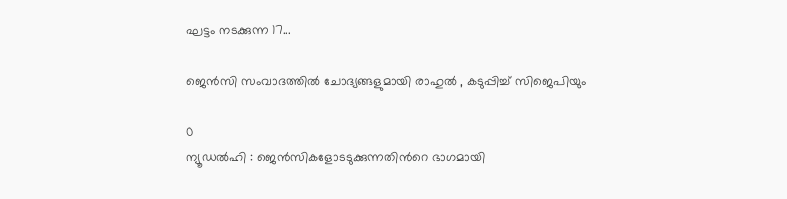ഘട്ടം നടക്കുന്ന 17...

ജെൻസി സംവാദത്തിൽ ചോദ്യങ്ങളുമായി രാഹുൽ , കടുപ്പിച്ച് സിജെപിയും

0
ന്യൂഡൽഹി : ജെൻസികളോടടുക്കുന്നതിൻറെ ഭാഗമായി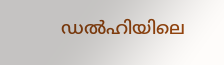ഡൽഹിയിലെ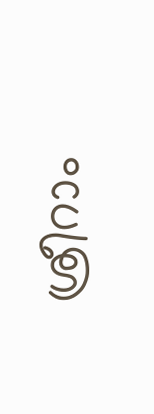ശ്രീറാം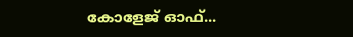കോളേജ് ഓഫ്...